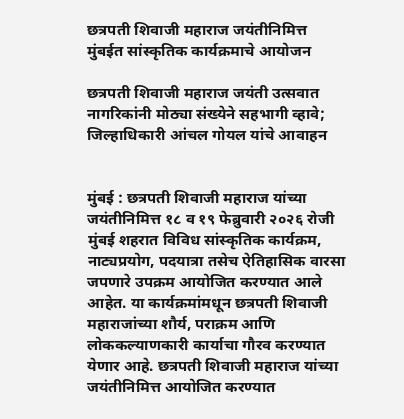छत्रपती शिवाजी महाराज जयंतीनिमित्त मुंबईत सांस्कृतिक कार्यक्रमाचे आयोजन

छत्रपती शिवाजी महाराज जयंती उत्सवात नागरिकांनी मोठ्या संख्येने सहभागी व्हावे; जिल्हाधिकारी आंचल गोयल यांचे आवाहन


मुंबई : छत्रपती शिवाजी महाराज यांच्या जयंतीनिमित्त १८ व १९ फेब्रुवारी २०२६ रोजी मुंबई शहरात विविध सांस्कृतिक कार्यक्रम, नाट्यप्रयोग, पदयात्रा तसेच ऐतिहासिक वारसा जपणारे उपक्रम आयोजित करण्यात आले आहेत. या कार्यक्रमांमधून छत्रपती शिवाजी महाराजांच्या शौर्य, पराक्रम आणि लोककल्याणकारी कार्याचा गौरव करण्यात येणार आहे. छत्रपती शिवाजी महाराज यांच्या जयंतीनिमित्त आयोजित करण्यात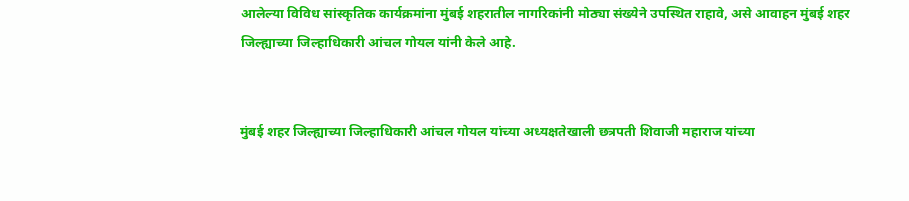आलेल्या विविध सांस्कृतिक कार्यक्रमांना मुंबई शहरातील नागरिकांनी मोठ्या संख्येने उपस्थित राहावे, असे आवाहन मुंबई शहर जिल्ह्याच्या जिल्हाधिकारी आंचल गोयल यांनी केले आहे.


मुंबई शहर जिल्ह्याच्या जिल्हाधिकारी आंचल गोयल यांच्या अध्यक्षतेखाली छत्रपती शिवाजी महाराज यांच्या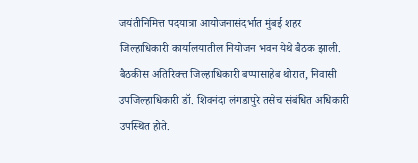जयंतीनिमित्त पदयात्रा आयोजनासंदर्भात मुंबई शहर जिल्हाधिकारी कार्यालयातील नियोजन भवन येथे बैठक झाली. बैठकीस अतिरिक्त्त जिल्हाधिकारी बप्पासाहेब थोरात, निवासी उपजिल्हाधिकारी डॉ. शिवनंदा लंगडापुरे तसेच संबंधित अधिकारी उपस्थित होते.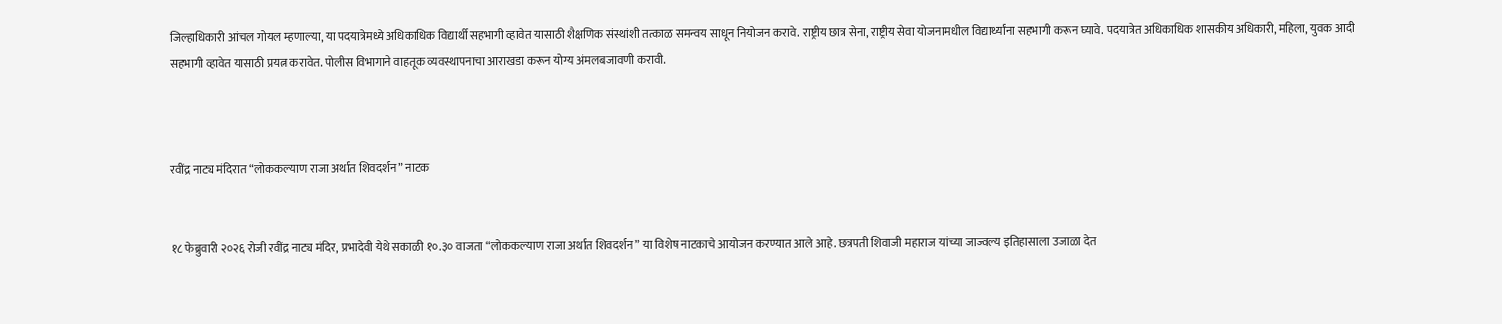जिल्हाधिकारी आंचल गोयल म्हणाल्या, या पदयात्रेमध्ये अधिकाधिक विद्यार्थी सहभागी व्हावेत यासाठी शैक्षणिक संस्थांशी तत्काळ समन्वय साधून नियोजन करावे. राष्ट्रीय छात्र सेना, राष्ट्रीय सेवा योजनामधील विद्यार्थ्यांना सहभागी करून घ्यावे. पदयात्रेत अधिकाधिक शासकीय अधिकारी, महिला, युवक आदी सहभागी व्हावेत यासाठी प्रयत्न करावेत. पोलीस विभागाने वाहतूक व्यवस्थापनाचा आराखडा करून योग्य अंमलबजावणी करावी.



रवींद्र नाट्य मंदिरात “लोककल्याण राजा अर्थात शिवदर्शन” नाटक


१८ फेब्रुवारी २०२६ रोजी रवींद्र नाट्य मंदिर, प्रभादेवी येथे सकाळी १०.३० वाजता “लोककल्याण राजा अर्थात शिवदर्शन” या विशेष नाटकाचे आयोजन करण्यात आले आहे. छत्रपती शिवाजी महाराज यांच्या जाज्वल्य इतिहासाला उजाळा देत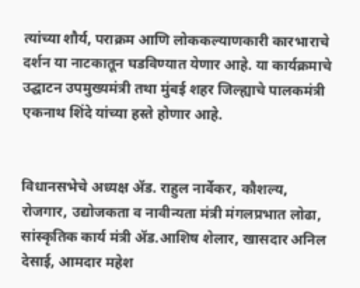त्यांच्या शौर्य, पराक्रम आणि लोककल्याणकारी कारभाराचे दर्शन या नाटकातून घडविण्यात येणार आहे. या कार्यक्रमाचे उद्घाटन उपमुख्यमंत्री तथा मुंबई शहर जिल्ह्याचे पालकमंत्री एकनाथ शिंदे यांच्या हस्ते होणार आहे.


विधानसभेचे अध्यक्ष ॲड. राहुल नार्वेकर, कौशल्य, रोजगार, उद्योजकता व नावीन्यता मंत्री मंगलप्रभात लोढा, सांस्कृतिक कार्य मंत्री ॲड.आशिष शेलार, खासदार अनिल देसाई, आमदार महेश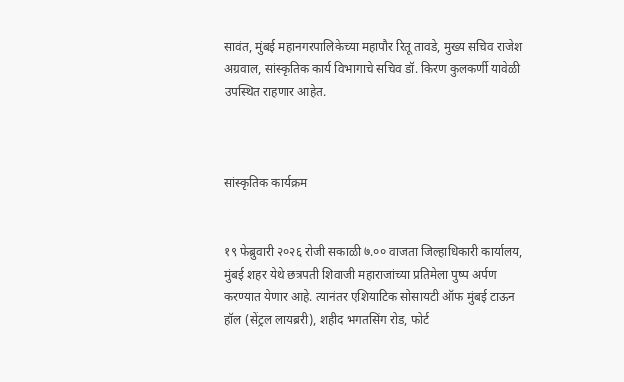सावंत, मुंबई महानगरपालिकेच्या महापौर रितू तावडे, मुख्य सचिव राजेश अग्रवाल, सांस्कृतिक कार्य विभागाचे सचिव डॉ. किरण कुलकर्णी यावेळी उपस्थित राहणार आहेत.



सांस्कृतिक कार्यक्रम


१९ फेब्रुवारी २०२६ रोजी सकाळी ७.०० वाजता जिल्हाधिकारी कार्यालय, मुंबई शहर येथे छत्रपती शिवाजी महाराजांच्या प्रतिमेला पुष्प अर्पण करण्यात येणार आहे. त्यानंतर एशियाटिक सोसायटी ऑफ मुंबई टाऊन हॉल (सेंट्रल लायब्ररी), शहीद भगतसिंग रोड, फोर्ट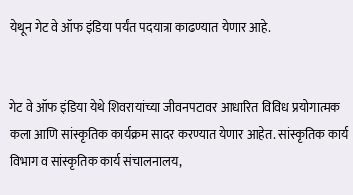येथून गेट वे ऑफ इंडिया पर्यंत पदयात्रा काढण्यात येणार आहे.


गेट वे ऑफ इंडिया येथे शिवरायांच्या जीवनपटावर आधारित विविध प्रयोगात्मक कला आणि सांस्कृतिक कार्यक्रम सादर करण्यात येणार आहेत. सांस्कृतिक कार्य विभाग व सांस्कृतिक कार्य संचालनालय,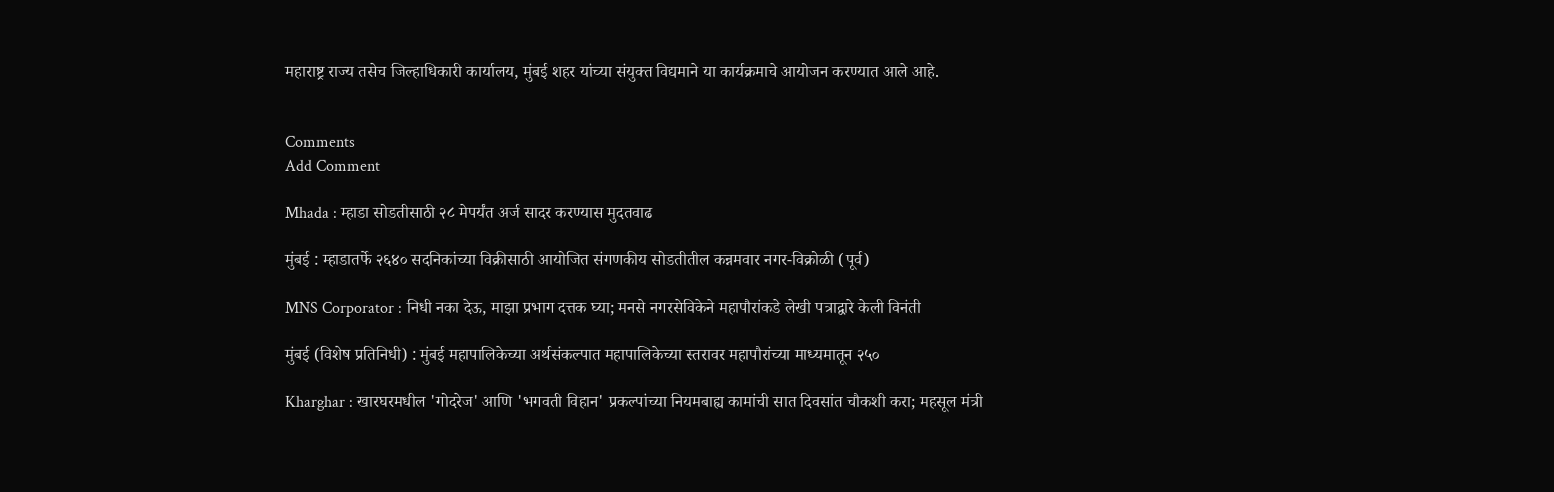महाराष्ट्र राज्य तसेच जिल्हाधिकारी कार्यालय, मुंबई शहर यांच्या संयुक्त विद्यमाने या कार्यक्रमाचे आयोजन करण्यात आले आहे.


Comments
Add Comment

Mhada : म्हाडा सोडतीसाठी २८ मेपर्यंत अर्ज सादर करण्यास मुदतवाढ

मुंबई : म्हाडातर्फे २६४० सदनिकांच्या विक्रीसाठी आयोजित संगणकीय सोडतीतील कन्नमवार नगर-विक्रोळी (पूर्व)

MNS Corporator : निधी नका देऊ, माझा प्रभाग दत्तक घ्या; मनसे नगरसेविकेने महापौरांकडे लेखी पत्राद्वारे केली विनंती

मुंबई (विशेष प्रतिनिधी) : मुंबई महापालिकेच्या अर्थसंकल्पात महापालिकेच्या स्तरावर महापौरांच्या माध्यमातून २५०

Kharghar : खारघरमधील 'गोदरेज' आणि 'भगवती विहान' प्रकल्पांच्या नियमबाह्य कामांची सात दिवसांत चौकशी करा; महसूल मंत्री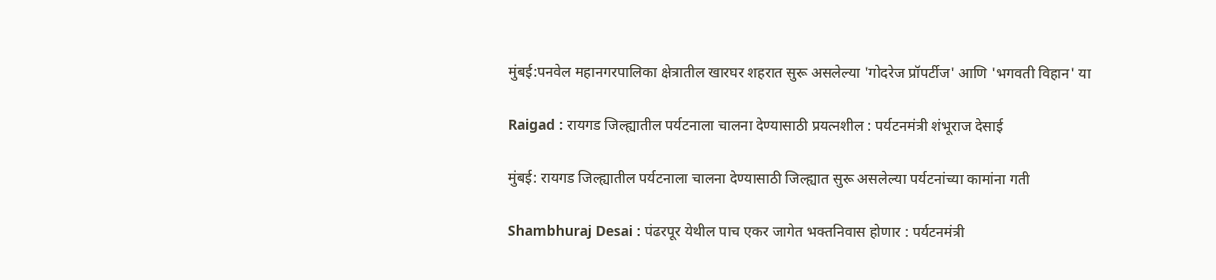मुंबई:पनवेल महानगरपालिका क्षेत्रातील खारघर शहरात सुरू असलेल्या 'गोदरेज प्रॉपर्टीज' आणि 'भगवती विहान' या

Raigad : रायगड जिल्ह्यातील पर्यटनाला चालना देण्यासाठी प्रयत्नशील : पर्यटनमंत्री शंभूराज देसाई

मुंबई: रायगड जिल्ह्यातील पर्यटनाला चालना देण्यासाठी जिल्ह्यात सुरू असलेल्या पर्यटनांच्या कामांना गती

Shambhuraj Desai : पंढरपूर येथील पाच एकर जागेत भक्तनिवास होणार : पर्यटनमंत्री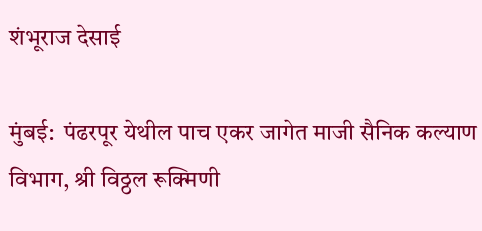शंभूराज देसाई

मुंबई:  पंढरपूर येथील पाच एकर जागेत माजी सैनिक कल्याण विभाग, श्री विठ्ठल रूक्मिणी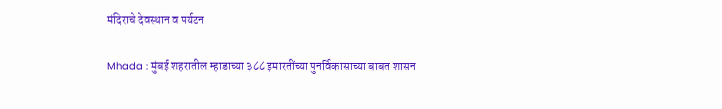मंदिराचे देवस्थान व पर्यटन

Mhada : मुंबई शहरातील म्हाडाच्या ३८८ इमारतींच्या पुनर्विकासाच्या बाबत शासन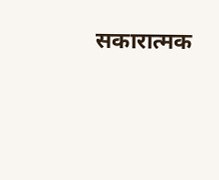सकारात्मक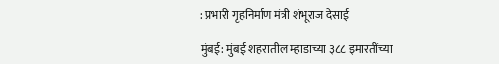: प्रभारी गृहनिर्माण मंत्री शंभूराज देसाई

मुंबई: मुंबई शहरातील म्हाडाच्या ३८८ इमारतींच्या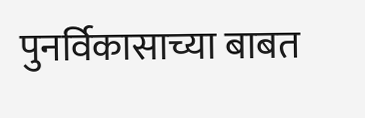पुनर्विकासाच्या बाबत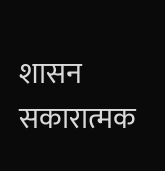शासन सकारात्मक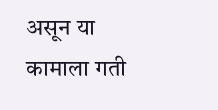असून या कामाला गती